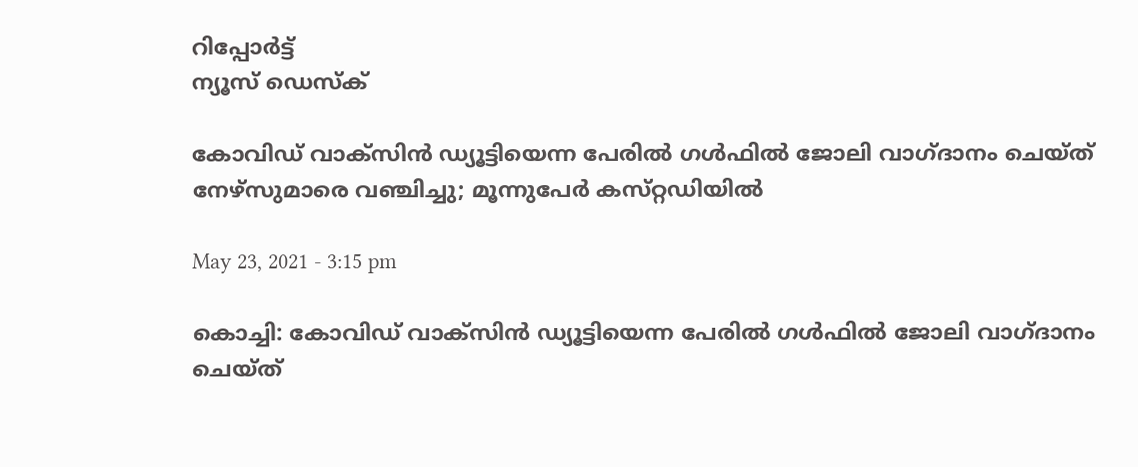റിപ്പോര്‍ട്ട്
ന്യൂസ് ഡെസ്ക്

കോവിഡ് വാക്‌സിൻ ഡ്യൂട്ടിയെന്ന പേരിൽ ഗൾഫിൽ ജോലി വാഗ്ദാനം ചെയ്ത് നേഴ്‌സുമാരെ വഞ്ചിച്ചു; മൂന്നുപേർ കസ്‌റ്റഡിയിൽ

May 23, 2021 - 3:15 pm

കൊച്ചി: കോവിഡ് വാക്‌സിൻ ഡ്യൂട്ടിയെന്ന പേരിൽ ഗൾഫിൽ ജോലി വാഗ്ദാനം ചെയ്ത്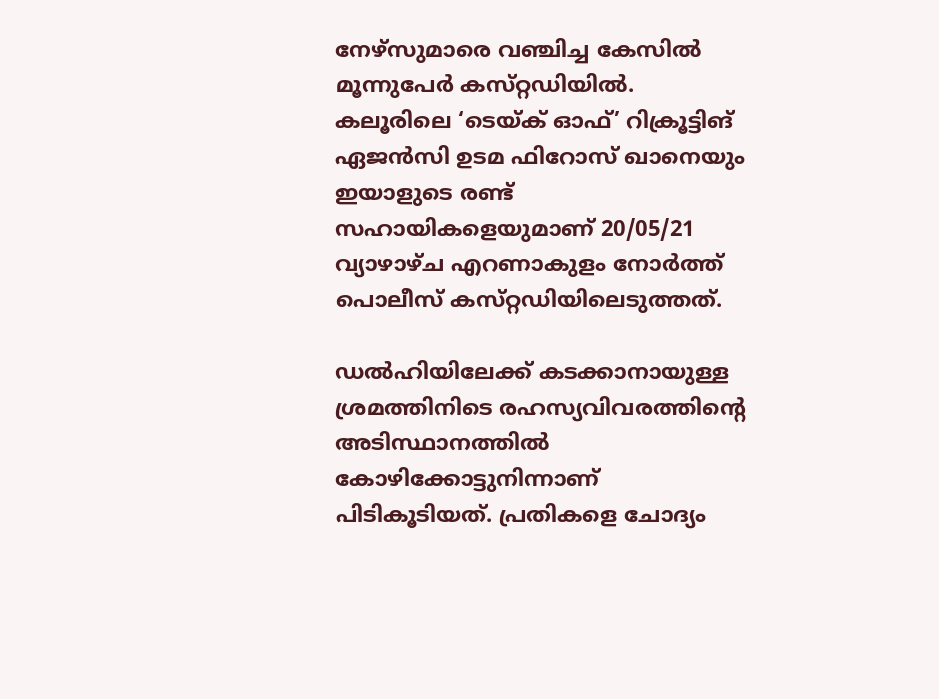നേഴ്‌സുമാരെ വഞ്ചിച്ച കേസിൽ മൂന്നുപേർ കസ്‌റ്റഡിയിൽ. കലൂരിലെ ‘ടെയ്ക് ഓഫ്’ റിക്രൂട്ടിങ് ഏജൻസി ഉടമ ഫിറോസ് ഖാനെയും ഇയാളുടെ രണ്ട്‌ സഹായികളെയുമാണ്‌ 20/05/21 വ്യാഴാഴ്ച എറണാകുളം നോർത്ത് പൊലീസ് കസ്‌റ്റഡിയിലെടുത്തത്‌.

ഡൽഹിയിലേക്ക് കടക്കാനായുള്ള ശ്രമത്തിനിടെ രഹസ്യവിവരത്തിന്റെ അടിസ്ഥാനത്തിൽ കോഴിക്കോട്ടുനിന്നാണ്‌ പിടികൂടിയത്‌. പ്രതികളെ ചോദ്യം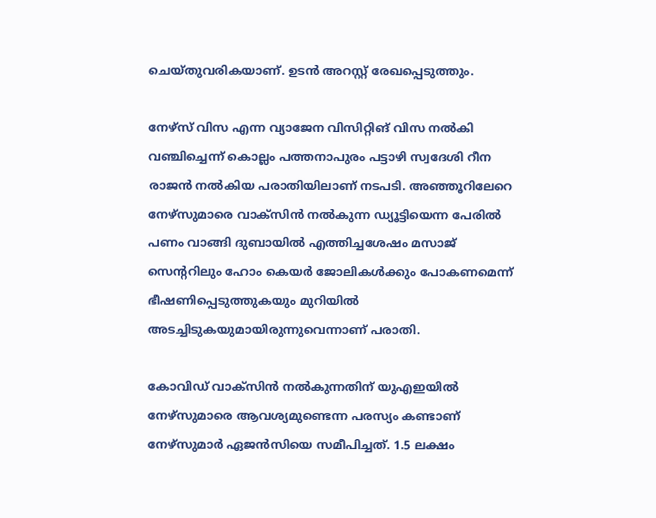ചെയ്തുവരികയാണ്. ഉടൻ അറസ്റ്റ് രേഖപ്പെടുത്തും.

നേഴ്‌സ് വിസ എന്ന വ്യാജേന വിസിറ്റിങ് വിസ നൽകി വഞ്ചിച്ചെന്ന്‌ കൊല്ലം പത്തനാപുരം പട്ടാഴി സ്വദേശി റീന രാജൻ നൽകിയ പരാതിയിലാണ് നടപടി. അഞ്ഞൂറിലേറെ നേഴ്‌സുമാരെ വാക്‌സിൻ നൽകുന്ന ഡ്യൂട്ടിയെന്ന പേരിൽ പണം വാങ്ങി ദുബായിൽ എത്തിച്ചശേഷം മസാജ് സെന്ററിലും ഹോം കെയർ ജോലികൾക്കും പോകണമെന്ന് ഭീഷണിപ്പെടുത്തുകയും മുറിയിൽ അടച്ചിടുകയുമായിരുന്നുവെന്നാണ് പരാതി.

കോവിഡ് വാക്‌സിൻ നൽകുന്നതിന്‌ യുഎഇയിൽ നേഴ്‌സുമാരെ ആവശ്യമുണ്ടെന്ന പരസ്യം കണ്ടാണ് നേഴ്‌സുമാർ ഏജൻസിയെ സമീപിച്ചത്. 1.5 ലക്ഷം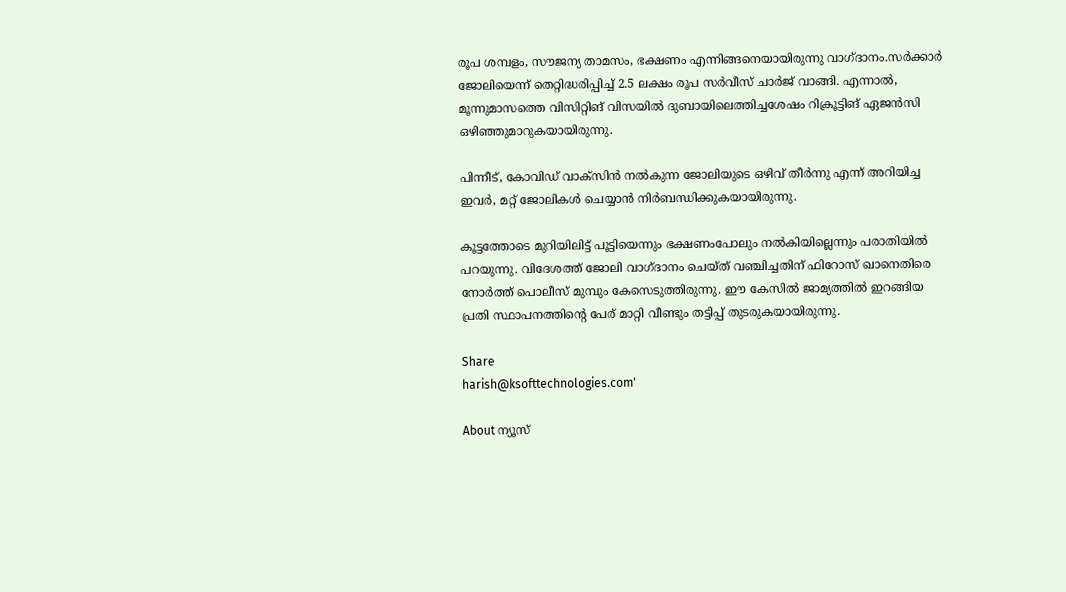രൂപ ശമ്പളം, സൗജന്യ താമസം, ഭക്ഷണം എന്നിങ്ങനെയായിരുന്നു വാഗ്ദാനം.സർക്കാർ ജോലിയെന്ന് തെറ്റിദ്ധരിപ്പിച്ച് 2.5 ലക്ഷം രൂപ സർവീസ് ചാർജ് വാങ്ങി. എന്നാൽ, മൂന്നുമാസത്തെ വിസിറ്റിങ് വിസയിൽ ദുബായിലെത്തിച്ചശേഷം റിക്രൂട്ടിങ് ഏജൻസി ഒഴിഞ്ഞുമാറുകയായിരുന്നു.

പിന്നീട്, കോവിഡ് വാക്‌സിൻ നൽകുന്ന ജോലിയുടെ ഒഴിവ് തീർന്നു എന്ന്‌ അറിയിച്ച ഇവർ, മറ്റ് ജോലികൾ ചെയ്യാൻ നിർബന്ധിക്കുകയായിരുന്നു.

കൂട്ടത്തോടെ മുറിയിലിട്ട് പൂട്ടിയെന്നും ഭക്ഷണംപോലും നൽകിയില്ലെന്നും പരാതിയിൽ പറയുന്നു. വിദേശത്ത് ജോലി വാഗ്ദാനം ചെയ്ത് വഞ്ചിച്ചതിന് ഫിറോസ് ഖാനെതിരെ നോർത്ത് പൊലീസ്‌ മുമ്പും കേസെടുത്തിരുന്നു. ഈ കേസിൽ ജാമ്യത്തിൽ ഇറങ്ങിയ പ്രതി സ്ഥാപനത്തിന്റെ പേര് മാറ്റി വീണ്ടും തട്ടിപ്പ് തുടരുകയായിരുന്നു.

Share
harish@ksofttechnologies.com'

About ന്യൂസ്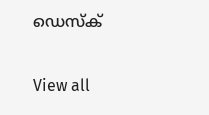ഡെസ്ക്

View all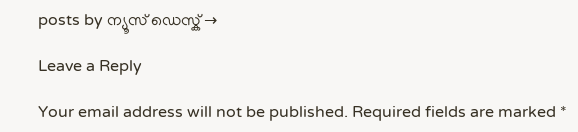posts by ന്യൂസ് ഡെസ്ക് →

Leave a Reply

Your email address will not be published. Required fields are marked *